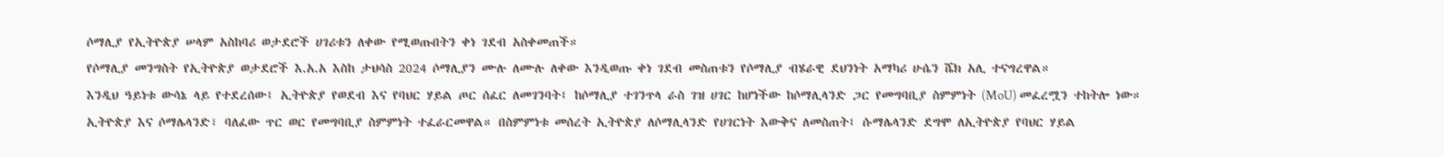ሶማሊያ የኢትዮጵያ ሠላም አስከባሪ ወታደሮች ሀገሪቱን ለቀው የሚወጡበትን ቀነ ገደብ አስቀመጠች።
የሶማሊያ መንግስት የኢትዮጵያ ወታደሮች እ.አ.አ እስከ ታህሳስ 2024 ሶማሊያን ሙሉ ለሙሉ ለቀው እንዲወጡ ቀነ ገደብ መስጠቱን የሶማሊያ ብሄራዊ ደህንነት አማካሪ ሁሴን ሼክ አሊ ተናግረዋል።
እንዲህ ዓይነቱ ውሳኔ ላይ የተደረሰው፤ ኢትዮጵያ የወደብ እና የባህር ሃይል ጦር ሰፈር ለመገንባት፤ ከሶማሊያ ተገንጥላ ራስ ገዝ ሀገር ከሆነችው ከሶማሊላንድ ጋር የመግባቢያ ስምምነት (MoU) መፈረሟን ተከትሎ ነው።
ኢትዮጵያ እና ሶማሌላንድ፣ ባለፈው ጥር ወር የመግባቢያ ስምምነት ተፈራርመዋል። በስምምነቱ መሰረት ኢትዮጵያ ለሶማሊላንድ የሀገርነት እውቅና ለመስጠት፤ ሱማሌላንድ ደግሞ ለኢትዮጵያ የባህር ሃይል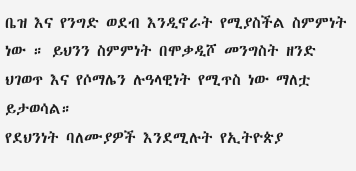ቤዝ እና የንግድ ወደብ እንዲኖራት የሚያስችል ስምምነት ነው ። ይህንን ስምምነት በሞቃዲሾ መንግስት ዘንድ ህገወጥ እና የሶማሌን ሉዓላዊነት የሚጥስ ነው ማለቷ ይታወሳል።
የደህንነት ባለሙያዎች እንደሚሉት የኢትዮጵያ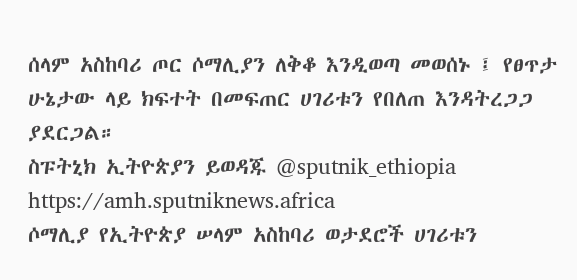ሰላም አስከባሪ ጦር ሶማሊያን ለቅቆ እንዲወጣ መወሰኑ ፤ የፀጥታ ሁኔታው ላይ ክፍተት በመፍጠር ሀገሪቱን የበለጠ እንዳትረጋጋ ያደርጋል።
ስፑትኒክ ኢትዮጵያን ይወዳጁ @sputnik_ethiopia
https://amh.sputniknews.africa
ሶማሊያ የኢትዮጵያ ሠላም አስከባሪ ወታደሮች ሀገሪቱን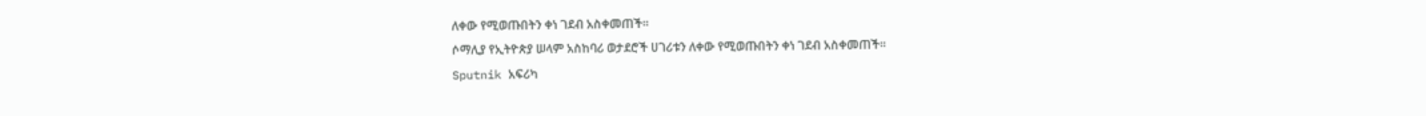ለቀው የሚወጡበትን ቀነ ገደብ አስቀመጠች።
ሶማሊያ የኢትዮጵያ ሠላም አስከባሪ ወታደሮች ሀገሪቱን ለቀው የሚወጡበትን ቀነ ገደብ አስቀመጠች።
Sputnik አፍሪካ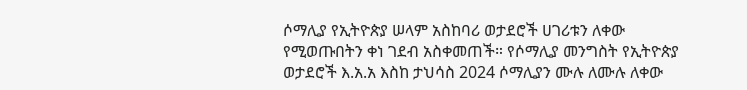ሶማሊያ የኢትዮጵያ ሠላም አስከባሪ ወታደሮች ሀገሪቱን ለቀው የሚወጡበትን ቀነ ገደብ አስቀመጠች። የሶማሊያ መንግስት የኢትዮጵያ ወታደሮች እ.አ.አ እስከ ታህሳስ 2024 ሶማሊያን ሙሉ ለሙሉ ለቀው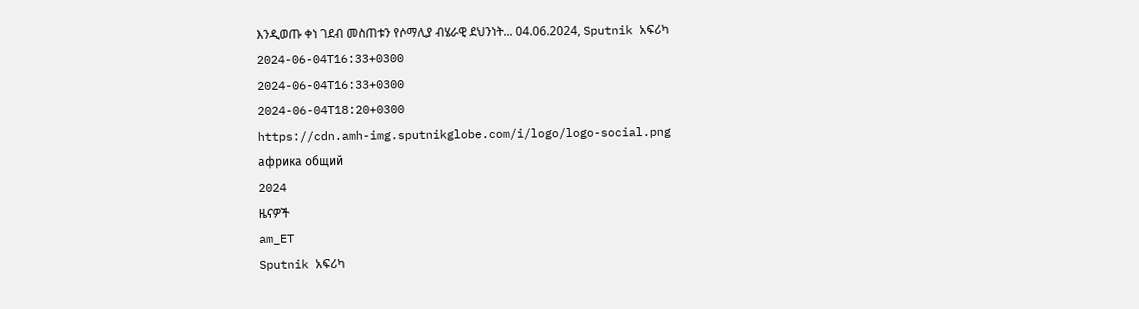እንዲወጡ ቀነ ገደብ መስጠቱን የሶማሊያ ብሄራዊ ደህንነት... 04.06.2024, Sputnik አፍሪካ
2024-06-04T16:33+0300
2024-06-04T16:33+0300
2024-06-04T18:20+0300
https://cdn.amh-img.sputnikglobe.com/i/logo/logo-social.png
африка общий
2024
ዜናዎች
am_ET
Sputnik አፍሪካ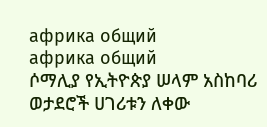африка общий
африка общий
ሶማሊያ የኢትዮጵያ ሠላም አስከባሪ ወታደሮች ሀገሪቱን ለቀው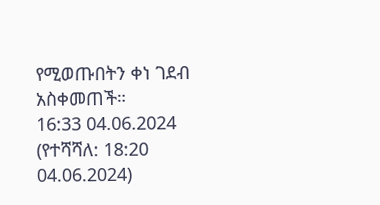የሚወጡበትን ቀነ ገደብ አስቀመጠች።
16:33 04.06.2024 (የተሻሻለ: 18:20 04.06.2024)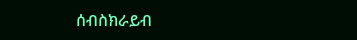ሰብስክራይብ